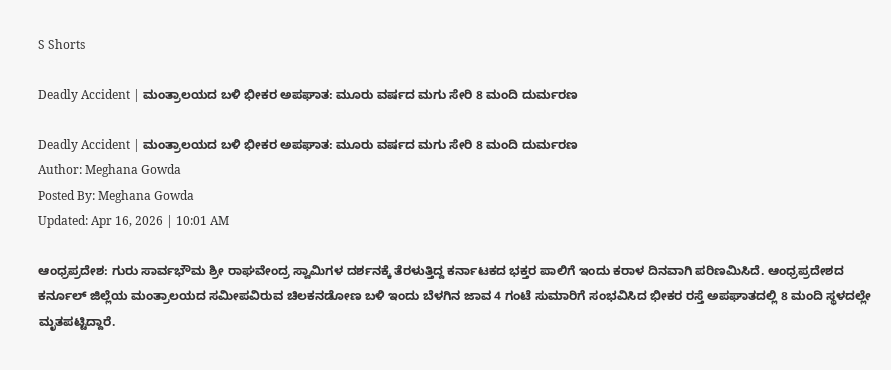S Shorts

Deadly Accident | ಮಂತ್ರಾಲಯದ ಬಳಿ ಭೀಕರ ಅಪಘಾತ: ಮೂರು ವರ್ಷದ ಮಗು ಸೇರಿ 8 ಮಂದಿ ದುರ್ಮರಣ

Deadly Accident | ಮಂತ್ರಾಲಯದ ಬಳಿ ಭೀಕರ ಅಪಘಾತ: ಮೂರು ವರ್ಷದ ಮಗು ಸೇರಿ 8 ಮಂದಿ ದುರ್ಮರಣ
Author: Meghana Gowda
Posted By: Meghana Gowda
Updated: Apr 16, 2026 | 10:01 AM

ಆಂಧ್ರಪ್ರದೇಶ: ಗುರು ಸಾರ್ವಭೌಮ ಶ್ರೀ ರಾಘವೇಂದ್ರ ಸ್ವಾಮಿಗಳ ದರ್ಶನಕ್ಕೆ ತೆರಳುತ್ತಿದ್ದ ಕರ್ನಾಟಕದ ಭಕ್ತರ ಪಾಲಿಗೆ ಇಂದು ಕರಾಳ ದಿನವಾಗಿ ಪರಿಣಮಿಸಿದೆ. ಆಂಧ್ರಪ್ರದೇಶದ ಕರ್ನೂಲ್ ಜಿಲ್ಲೆಯ ಮಂತ್ರಾಲಯದ ಸಮೀಪವಿರುವ ಚಿಲಕನಡೋಣ ಬಳಿ ಇಂದು ಬೆಳಗಿನ ಜಾವ 4 ಗಂಟೆ ಸುಮಾರಿಗೆ ಸಂಭವಿಸಿದ ಭೀಕರ ರಸ್ತೆ ಅಪಘಾತದಲ್ಲಿ 8 ಮಂದಿ ಸ್ಥಳದಲ್ಲೇ ಮೃತಪಟ್ಟಿದ್ದಾರೆ.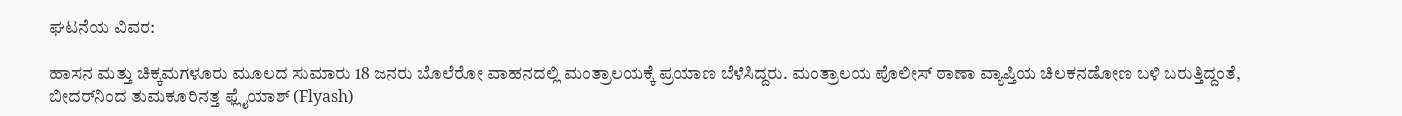ಘಟನೆಯ ವಿವರ:

ಹಾಸನ ಮತ್ತು ಚಿಕ್ಕಮಗಳೂರು ಮೂಲದ ಸುಮಾರು 18 ಜನರು ಬೊಲೆರೋ ವಾಹನದಲ್ಲಿ ಮಂತ್ರಾಲಯಕ್ಕೆ ಪ್ರಯಾಣ ಬೆಳೆಸಿದ್ದರು. ಮಂತ್ರಾಲಯ ಪೊಲೀಸ್ ಠಾಣಾ ವ್ಯಾಪ್ತಿಯ ಚಿಲಕನಡೋಣ ಬಳಿ ಬರುತ್ತಿದ್ದಂತೆ, ಬೀದರ್‌ನಿಂದ ತುಮಕೂರಿನತ್ತ ಫ್ಲೈಯಾಶ್ (Flyash)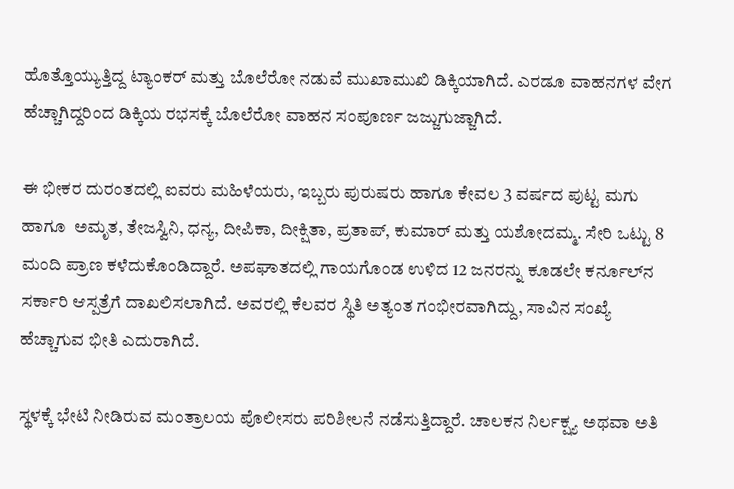ಹೊತ್ತೊಯ್ಯುತ್ತಿದ್ದ ಟ್ಯಾಂಕರ್ ಮತ್ತು ಬೊಲೆರೋ ನಡುವೆ ಮುಖಾಮುಖಿ ಡಿಕ್ಕಿಯಾಗಿದೆ. ಎರಡೂ ವಾಹನಗಳ ವೇಗ ಹೆಚ್ಚಾಗಿದ್ದರಿಂದ ಡಿಕ್ಕಿಯ ರಭಸಕ್ಕೆ ಬೊಲೆರೋ ವಾಹನ ಸಂಪೂರ್ಣ ಜಜ್ಜುಗುಜ್ಜಾಗಿದೆ.

ಈ ಭೀಕರ ದುರಂತದಲ್ಲಿ ಐವರು ಮಹಿಳೆಯರು, ಇಬ್ಬರು ಪುರುಷರು ಹಾಗೂ ಕೇವಲ 3 ವರ್ಷದ ಪುಟ್ಟ ಮಗು ಹಾಗೂ  ಅಮೃತ, ತೇಜಸ್ವಿನಿ, ಧನ್ಯ, ದೀಪಿಕಾ, ದೀಕ್ಷಿತಾ, ಪ್ರತಾಪ್, ಕುಮಾರ್ ಮತ್ತು ಯಶೋದಮ್ಮ. ಸೇರಿ ಒಟ್ಟು 8 ಮಂದಿ ಪ್ರಾಣ ಕಳೆದುಕೊಂಡಿದ್ದಾರೆ. ಅಪಘಾತದಲ್ಲಿ ಗಾಯಗೊಂಡ ಉಳಿದ 12 ಜನರನ್ನು ಕೂಡಲೇ ಕರ್ನೂಲ್‌ನ ಸರ್ಕಾರಿ ಆಸ್ಪತ್ರೆಗೆ ದಾಖಲಿಸಲಾಗಿದೆ. ಅವರಲ್ಲಿ ಕೆಲವರ ಸ್ಥಿತಿ ಅತ್ಯಂತ ಗಂಭೀರವಾಗಿದ್ದು, ಸಾವಿನ ಸಂಖ್ಯೆ ಹೆಚ್ಚಾಗುವ ಭೀತಿ ಎದುರಾಗಿದೆ.

ಸ್ಥಳಕ್ಕೆ ಭೇಟಿ ನೀಡಿರುವ ಮಂತ್ರಾಲಯ ಪೊಲೀಸರು ಪರಿಶೀಲನೆ ನಡೆಸುತ್ತಿದ್ದಾರೆ. ಚಾಲಕನ ನಿರ್ಲಕ್ಷ್ಯ ಅಥವಾ ಅತಿ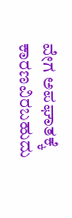ವೇಗ ಅಪಘಾತಕ್ಕೆ ಕಾರಣವಿರಬಹುದು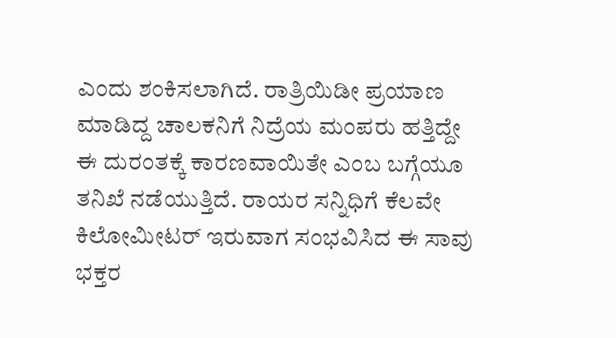ಎಂದು ಶಂಕಿಸಲಾಗಿದೆ. ರಾತ್ರಿಯಿಡೀ ಪ್ರಯಾಣ ಮಾಡಿದ್ದ ಚಾಲಕನಿಗೆ ನಿದ್ರೆಯ ಮಂಪರು ಹತ್ತಿದ್ದೇ ಈ ದುರಂತಕ್ಕೆ ಕಾರಣವಾಯಿತೇ ಎಂಬ ಬಗ್ಗೆಯೂ ತನಿಖೆ ನಡೆಯುತ್ತಿದೆ. ರಾಯರ ಸನ್ನಿಧಿಗೆ ಕೆಲವೇ ಕಿಲೋಮೀಟರ್ ಇರುವಾಗ ಸಂಭವಿಸಿದ ಈ ಸಾವು ಭಕ್ತರ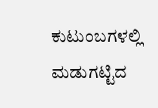ಕುಟುಂಬಗಳಲ್ಲಿ ಮಡುಗಟ್ಟಿದ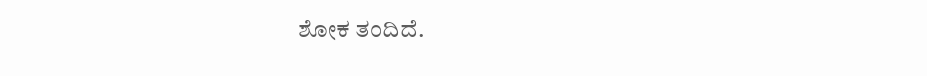ಶೋಕ ತಂದಿದೆ.